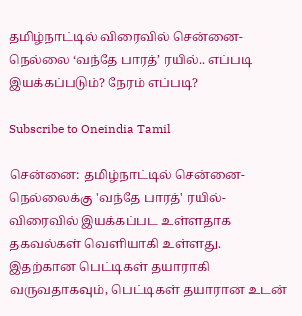தமிழ்நாட்டில் விரைவில் சென்னை-நெல்லை ‘வந்தே பாரத்’ ரயில்.. எப்படி இயக்கப்படும்? நேரம் எப்படி?

Subscribe to Oneindia Tamil

சென்னை: தமிழ்நாட்டில் சென்னை-நெல்லைக்கு 'வந்தே பாரத்' ரயில்- விரைவில் இயக்கப்பட உள்ளதாக தகவல்கள் வெளியாகி உள்ளது. இதற்கான பெட்டிகள் தயாராகி வருவதாகவும், பெட்டிகள் தயாரான உடன்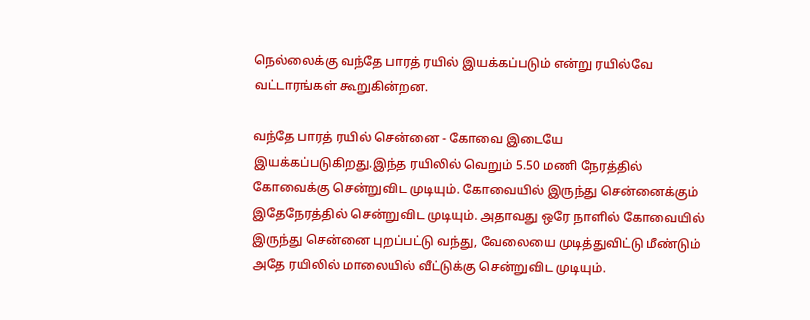நெல்லைக்கு வந்தே பாரத் ரயில் இயக்கப்படும் என்று ரயில்வே வட்டாரங்கள் கூறுகின்றன.

வந்தே பாரத் ரயில் சென்னை - கோவை இடையே இயக்கப்படுகிறது.இந்த ரயிலில் வெறும் 5.50 மணி நேரத்தில் கோவைக்கு சென்றுவிட முடியும். கோவையில் இருந்து சென்னைக்கும் இதேநேரத்தில் சென்றுவிட முடியும். அதாவது ஒரே நாளில் கோவையில் இருந்து சென்னை புறப்பட்டு வந்து, வேலையை முடித்துவிட்டு மீண்டும் அதே ரயிலில் மாலையில் வீட்டுக்கு சென்றுவிட முடியும்.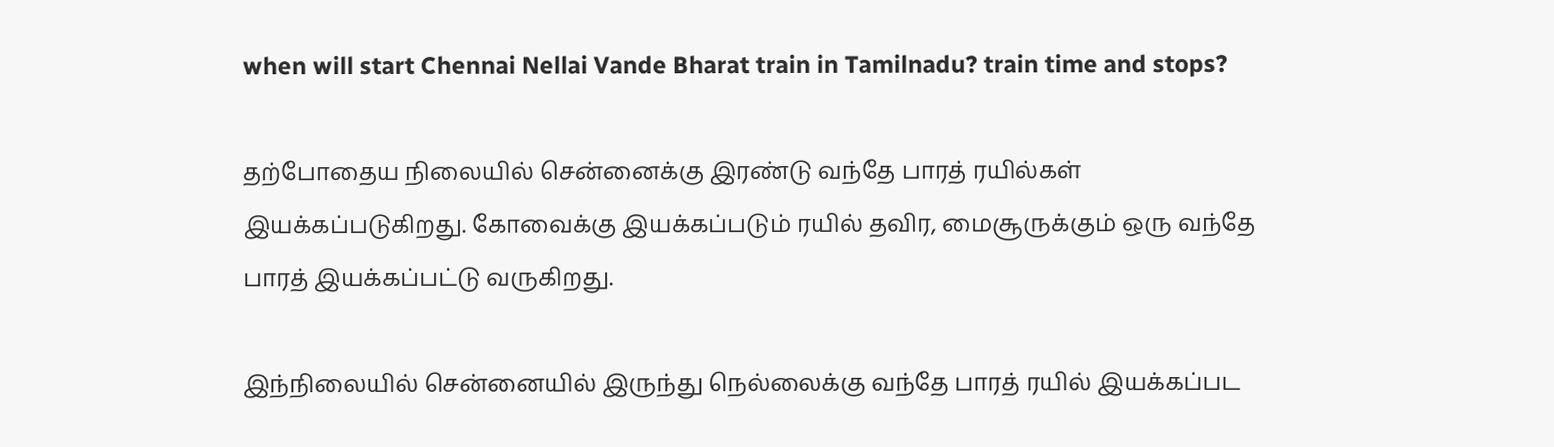when will start Chennai Nellai Vande Bharat train in Tamilnadu? train time and stops?

தற்போதைய நிலையில் சென்னைக்கு இரண்டு வந்தே பாரத் ரயில்கள் இயக்கப்படுகிறது. கோவைக்கு இயக்கப்படும் ரயில் தவிர, மைசூருக்கும் ஒரு வந்தே பாரத் இயக்கப்பட்டு வருகிறது.

இந்நிலையில் சென்னையில் இருந்து நெல்லைக்கு வந்தே பாரத் ரயில் இயக்கப்பட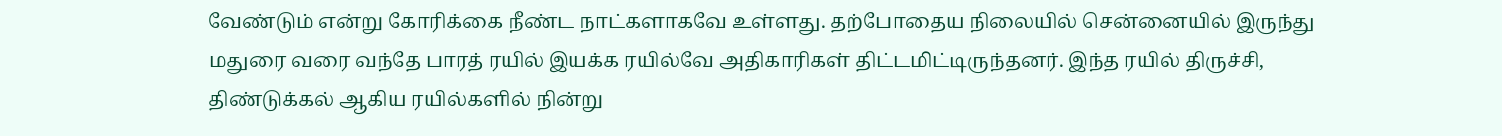வேண்டும் என்று கோரிக்கை நீண்ட நாட்களாகவே உள்ளது. தற்போதைய நிலையில் சென்னையில் இருந்து மதுரை வரை வந்தே பாரத் ரயில் இயக்க ரயில்வே அதிகாரிகள் திட்டமிட்டிருந்தனர். இந்த ரயில் திருச்சி, திண்டுக்கல் ஆகிய ரயில்களில் நின்று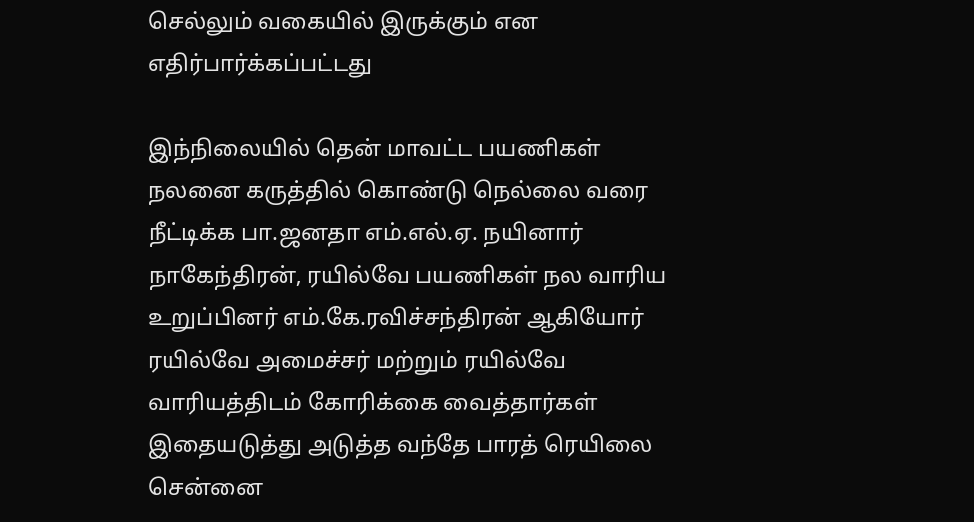செல்லும் வகையில் இருக்கும் என எதிர்பார்க்கப்பட்டது

இந்நிலையில் தென் மாவட்ட பயணிகள் நலனை கருத்தில் கொண்டு நெல்லை வரை நீட்டிக்க பா.ஜனதா எம்.எல்.ஏ. நயினார் நாகேந்திரன், ரயில்வே பயணிகள் நல வாரிய உறுப்பினர் எம்.கே.ரவிச்சந்திரன் ஆகியோர் ரயில்வே அமைச்சர் மற்றும் ரயில்வே வாரியத்திடம் கோரிக்கை வைத்தார்கள் இதையடுத்து அடுத்த வந்தே பாரத் ரெயிலை சென்னை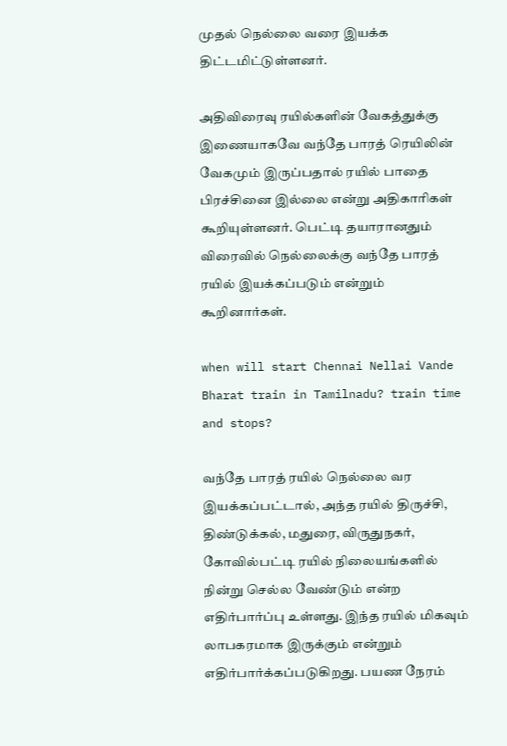முதல் நெல்லை வரை இயக்க திட்டமிட்டுள்ளனர்.

அதிவிரைவு ரயில்களின் வேகத்துக்கு இணையாகவே வந்தே பாரத் ரெயிலின் வேகமும் இருப்பதால் ரயில் பாதை பிரச்சினை இல்லை என்று அதிகாரிகள் கூறியுள்ளனர். பெட்டி தயாரானதும் விரைவில் நெல்லைக்கு வந்தே பாரத் ரயில் இயக்கப்படும் என்றும் கூறினார்கள்.

when will start Chennai Nellai Vande Bharat train in Tamilnadu? train time and stops?

வந்தே பாரத் ரயில் நெல்லை வர இயக்கப்பட்டால், அந்த ரயில் திருச்சி, திண்டுக்கல், மதுரை, விருதுநகர், கோவில்பட்டி ரயில் நிலையங்களில் நின்று செல்ல வேண்டும் என்ற எதிர்பார்ப்பு உள்ளது. இந்த ரயில் மிகவும் லாபகரமாக இருக்கும் என்றும் எதிர்பார்க்கப்படுகிறது. பயண நேரம்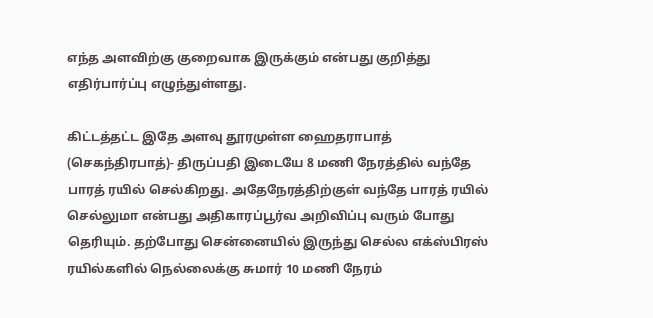எந்த அளவிற்கு குறைவாக இருக்கும் என்பது குறித்து எதிர்பார்ப்பு எழுந்துள்ளது.

கிட்டத்தட்ட இதே அளவு தூரமுள்ள ஹைதராபாத் (செகந்திரபாத்)- திருப்பதி இடையே 8 மணி நேரத்தில் வந்தே பாரத் ரயில் செல்கிறது. அதேநேரத்திற்குள் வந்தே பாரத் ரயில் செல்லுமா என்பது அதிகாரப்பூர்வ அறிவிப்பு வரும் போது தெரியும். தற்போது சென்னையில் இருந்து செல்ல எக்ஸ்பிரஸ் ரயில்களில் நெல்லைக்கு சுமார் 10 மணி நேரம்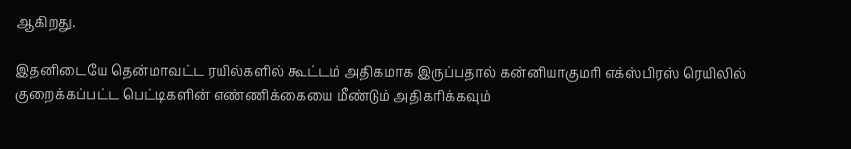ஆகிறது.

இதனிடையே தென்மாவட்ட ரயில்களில் கூட்டம் அதிகமாக இருப்பதால் கன்னியாகுமரி எக்ஸ்பிரஸ் ரெயிலில் குறைக்கப்பட்ட பெட்டிகளின் எண்ணிக்கையை மீண்டும் அதிகரிக்கவும்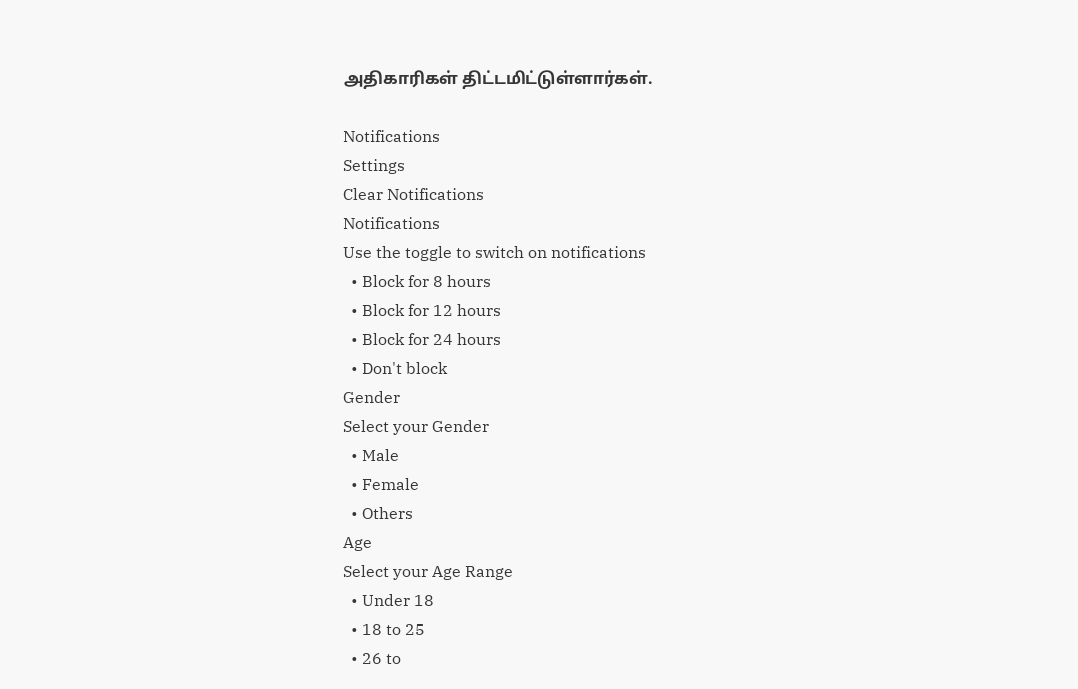அதிகாரிகள் திட்டமிட்டுள்ளார்கள்.

Notifications
Settings
Clear Notifications
Notifications
Use the toggle to switch on notifications
  • Block for 8 hours
  • Block for 12 hours
  • Block for 24 hours
  • Don't block
Gender
Select your Gender
  • Male
  • Female
  • Others
Age
Select your Age Range
  • Under 18
  • 18 to 25
  • 26 to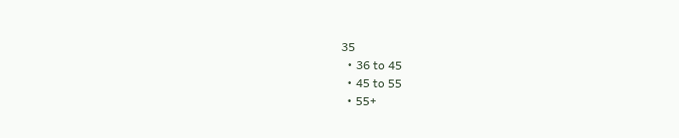35
  • 36 to 45
  • 45 to 55
  • 55+